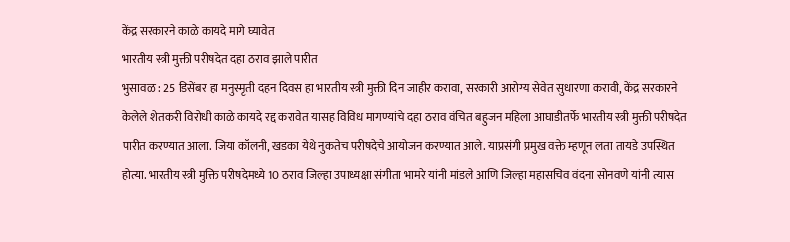केंद्र सरकारने काळे कायदे मागे घ्यावेत
भारतीय स्त्री मुक्ती परीषदेत दहा ठराव झाले पारीत
भुसावळ : 25 डिसेंबर हा मनुस्मृती दहन दिवस हा भारतीय स्त्री मुक्ती दिन जाहीर करावा, सरकारी आरोग्य सेवेत सुधारणा करावी, केंद्र सरकारने केलेले शेतकरी विरोधी काळे कायदे रद्द करावेत यासह विविध मागण्यांचे दहा ठराव वंचित बहुजन महिला आघाडीतर्फे भारतीय स्त्री मुक्ती परीषदेत पारीत करण्यात आला. जिया कॉलनी, खडका येथे नुकतेच परीषदेचे आयोजन करण्यात आले. याप्रसंगी प्रमुख वक्ते म्हणून लता तायडे उपस्थित होत्या. भारतीय स्त्री मुक्ति परीषदेमध्ये 10 ठराव जिल्हा उपाध्यक्षा संगीता भामरे यांनी मांडले आणि जिल्हा महासचिव वंदना सोनवणे यांनी त्यास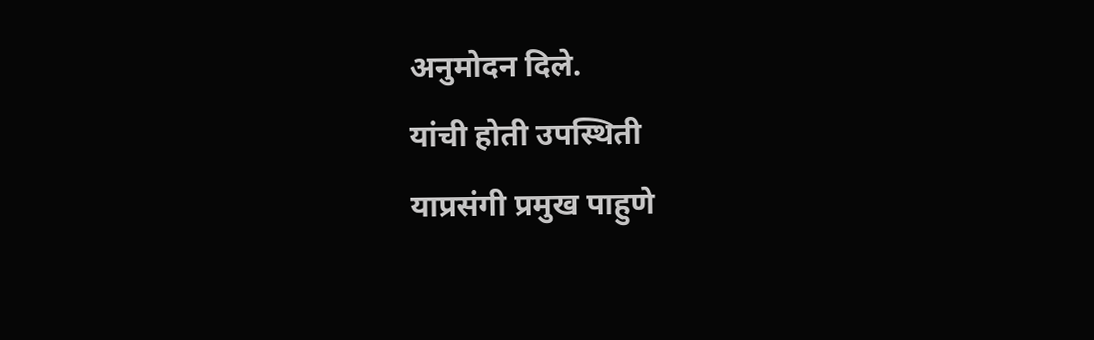अनुमोदन दिले.
यांची होती उपस्थिती
याप्रसंगी प्रमुख पाहुणे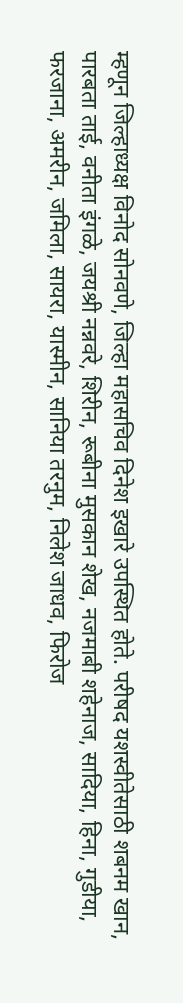म्हणून जिल्हाध्यक्ष विनोद सोनवणे, जिल्हा महासचिव दिनेश इखारे उपस्थित होते. परीषद यशस्वीतेसाठी शबनम खान, पारबता ताई, वनीता इंगळे, जयश्री नन्नवरे, शिरीन, रूबीना मुसकान शेख, नजमाबी शहेनाज, सादिया, हिना, गुडीया, फरजाना, अमरीन, जमिला, सायरा, यास्मीन, सानिया तरनुम, निलेश जाधव, फिरोज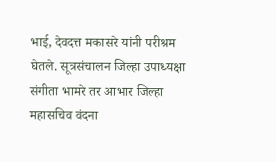भाई, देवदत्त मकासरे यांनी परीश्रम घेतले. सूत्रसंचालन जिल्हा उपाध्यक्षा संगीता भामरे तर आभार जिल्हा महासचिव वंदना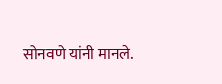सोनवणे यांनी मानले.